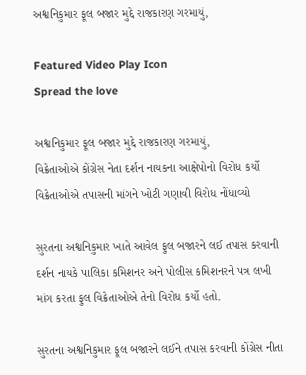અશ્વનિકુમાર ફૂલ બજાર મુદ્દે રાજકારણ ગરમાયું,

Featured Video Play Icon
Spread the love

અશ્વનિકુમાર ફૂલ બજાર મુદ્દે રાજકારણ ગરમાયું,
વિક્રેતાઓએ કોંગ્રેસ નેતા દર્શન નાયકના આક્ષેપોનો વિરોધ કર્યો
વિક્રેતાઓએ તપાસની માંગને ખોટી ગણાવી વિરોધ નોંધાવ્યો

સુરતના અશ્વનિકુમાર ખાતે આવેલ ફુલ બજારને લઈ તપાસ કરવાની દર્શન નાયકે પાલિકા કમિશનર અને પોલીસ કમિશનરને પત્ર લખી માંગ કરતા ફુલ વિક્રેતાઓએ તેનો વિરોધ કર્યો હતો.

સુરતના અશ્વનિકુમાર ફૂલ બજારને લઈને તપાસ કરવાની કોંગ્રેસ નીતા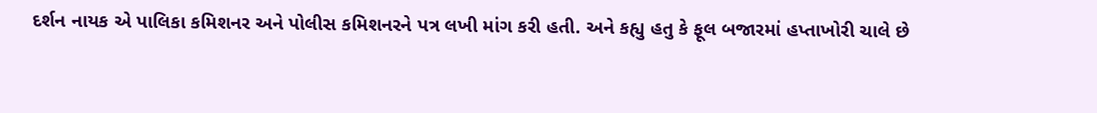દર્શન નાયક એ પાલિકા કમિશનર અને પોલીસ કમિશનરને પત્ર લખી માંગ કરી હતી. અને કહ્યુ હતુ કે ફૂલ બજારમાં હપ્તાખોરી ચાલે છે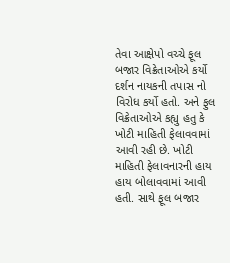તેવા આક્ષેપો વચ્ચે ફૂલ બજાર વિક્રેતાઓએ કર્યો દર્શન નાયકની તપાસ નો વિરોધ કર્યો હતો. અને ફુલ વિક્રેતાઓએ કહ્યુ હતુ કે ખોટી માહિતી ફેલાવવામાં આવી રહી છે. ખોટી માહિતી ફેલાવનારની હાય હાય બોલાવવામાં આવી હતી. સાથે ફૂલ બજાર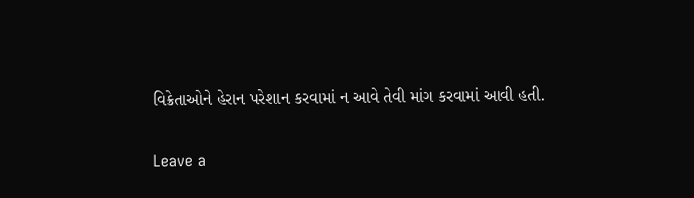વિક્રેતાઓને હેરાન પરેશાન કરવામાં ન આવે તેવી માંગ કરવામાં આવી હતી.

Leave a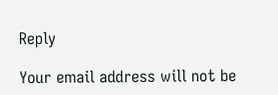Reply

Your email address will not be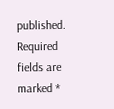published. Required fields are marked *